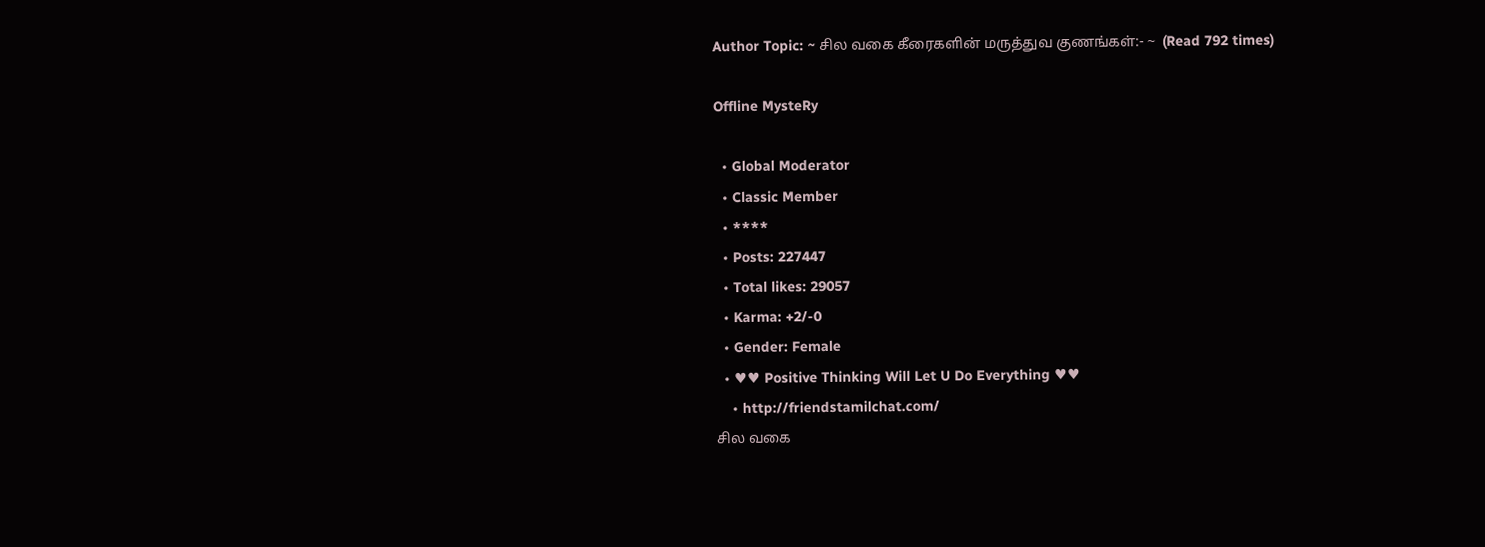Author Topic: ~ சில வகை கீரைகளின் மருத்துவ குணங்கள்:- ~  (Read 792 times)

Offline MysteRy

  • Global Moderator
  • Classic Member
  • ****
  • Posts: 227447
  • Total likes: 29057
  • Karma: +2/-0
  • Gender: Female
  • ♥♥ Positive Thinking Will Let U Do Everything ♥♥
    • http://friendstamilchat.com/
சில வகை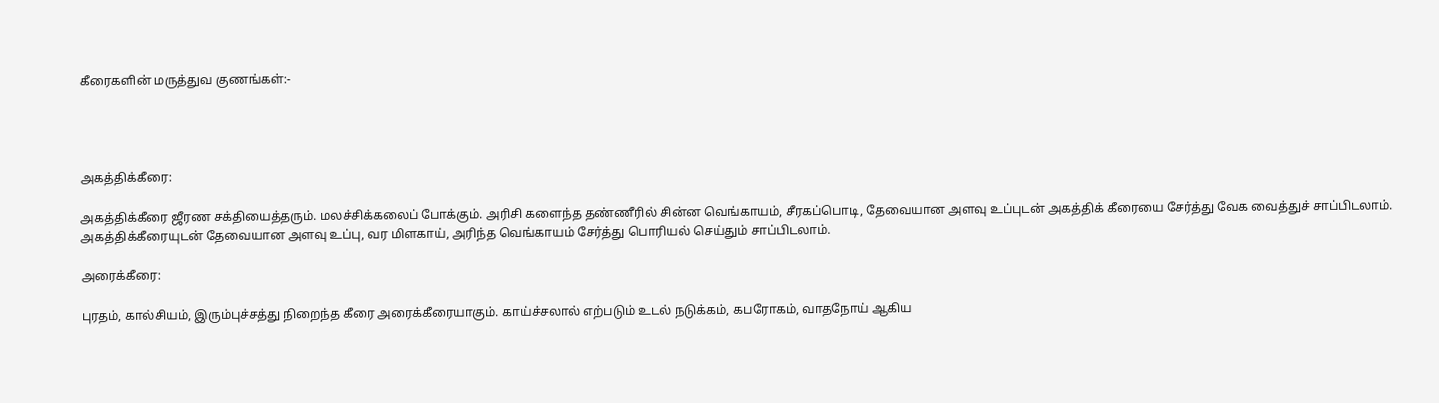கீரைகளின் மருத்துவ குணங்கள்:-




அகத்திக்கீரை:

அகத்திக்கீரை ஜீரண சக்தியைத்தரும். மலச்சிக்கலைப் போக்கும். அரிசி களைந்த தண்ணீரில் சின்ன வெங்காயம், சீரகப்பொடி, தேவையான அளவு உப்புடன் அகத்திக் கீரையை சேர்த்து வேக வைத்துச் சாப்பிடலாம். அகத்திக்கீரையுடன் தேவையான அளவு உப்பு, வர மிளகாய், அரிந்த வெங்காயம் சேர்த்து பொரியல் செய்தும் சாப்பிடலாம்.

அரைக்கீரை:

புரதம், கால்சியம், இரும்புச்சத்து நிறைந்த கீரை அரைக்கீரையாகும். காய்ச்சலால் எற்படும் உடல் நடுக்கம், கபரோகம், வாதநோய் ஆகிய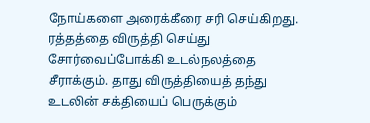நோய்களை அரைக்கீரை சரி செய்கிறது. ரத்தத்தை விருத்தி செய்து சோர்வைப்போக்கி உடல்நலத்தை சீராக்கும். தாது விருத்தியைத் தந்து உடலின் சக்தியைப் பெருக்கும்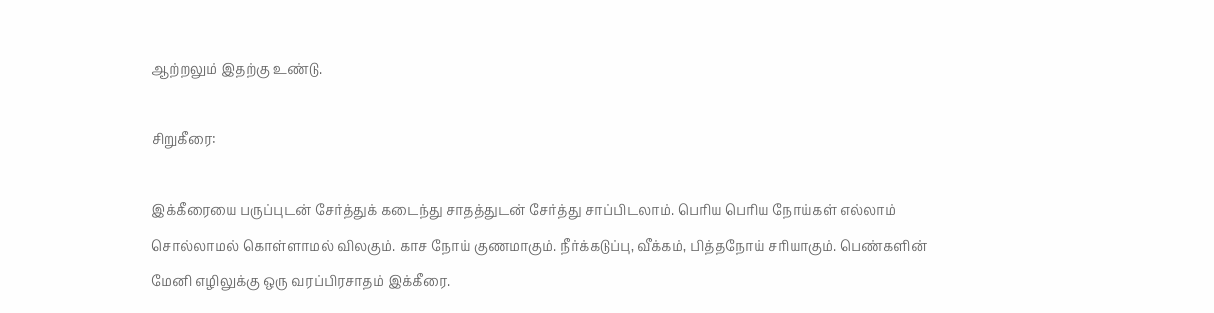ஆற்றலும் இதற்கு உண்டு.

சிறுகீரை:

இக்கீரையை பருப்புடன் சேர்த்துக் கடைந்து சாதத்துடன் சேர்த்து சாப்பிடலாம். பெரிய பெரிய நோய்கள் எல்லாம் சொல்லாமல் கொள்ளாமல் விலகும். காச நோய் குணமாகும். நீர்க்கடுப்பு, வீக்கம், பித்தநோய் சரியாகும். பெண்களின் மேனி எழிலுக்கு ஒரு வரப்பிரசாதம் இக்கீரை.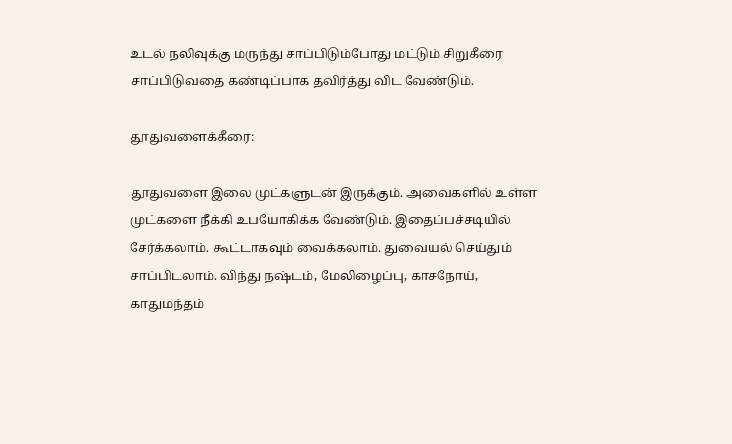உடல் நலிவுக்கு மருந்து சாப்பிடும்போது மட்டும் சிறுகீரை சாப்பிடுவதை கண்டிப்பாக தவிர்த்து விட வேண்டும்.

தூதுவளைக்கீரை:

தூதுவளை இலை முட்களுடன் இருக்கும். அவைகளில் உள்ள முட்களை நீக்கி உபயோகிக்க வேண்டும். இதைப்பச்சடியில் சேர்க்கலாம். கூட்டாகவும் வைக்கலாம். துவையல் செய்தும் சாப்பிடலாம். விந்து நஷ்டம், மேலிழைப்பு, காசநோய், காதுமந்தம்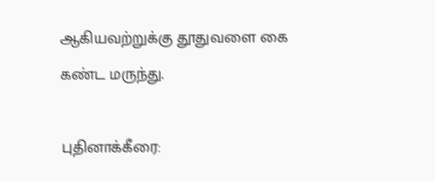ஆகியவற்றுக்கு தூதுவளை கை கண்ட மருந்து.

புதினாக்கீரை: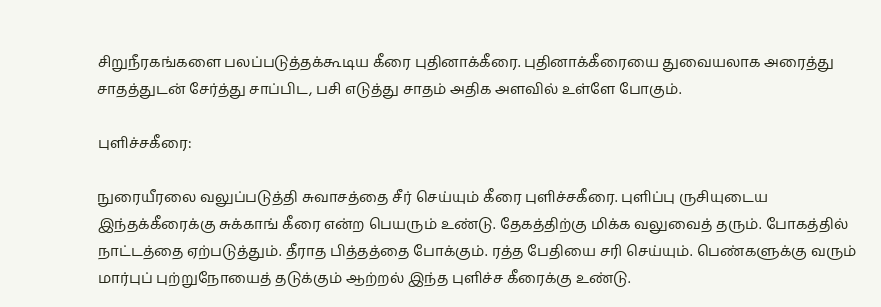சிறுநீரகங்களை பலப்படுத்தக்கூடிய கீரை புதினாக்கீரை. புதினாக்கீரையை துவையலாக அரைத்து சாதத்துடன் சேர்த்து சாப்பிட, பசி எடுத்து சாதம் அதிக அளவில் உள்ளே போகும்.

புளிச்சகீரை:

நுரையீரலை வலுப்படுத்தி சுவாசத்தை சீர் செய்யும் கீரை புளிச்சகீரை. புளிப்பு ருசியுடைய இந்தக்கீரைக்கு சுக்காங் கீரை என்ற பெயரும் உண்டு. தேகத்திற்கு மிக்க வலுவைத் தரும். போகத்தில் நாட்டத்தை ஏற்படுத்தும். தீராத பித்தத்தை போக்கும். ரத்த பேதியை சரி செய்யும். பெண்களுக்கு வரும் மார்புப் புற்றுநோயைத் தடுக்கும் ஆற்றல் இந்த புளிச்ச கீரைக்கு உண்டு.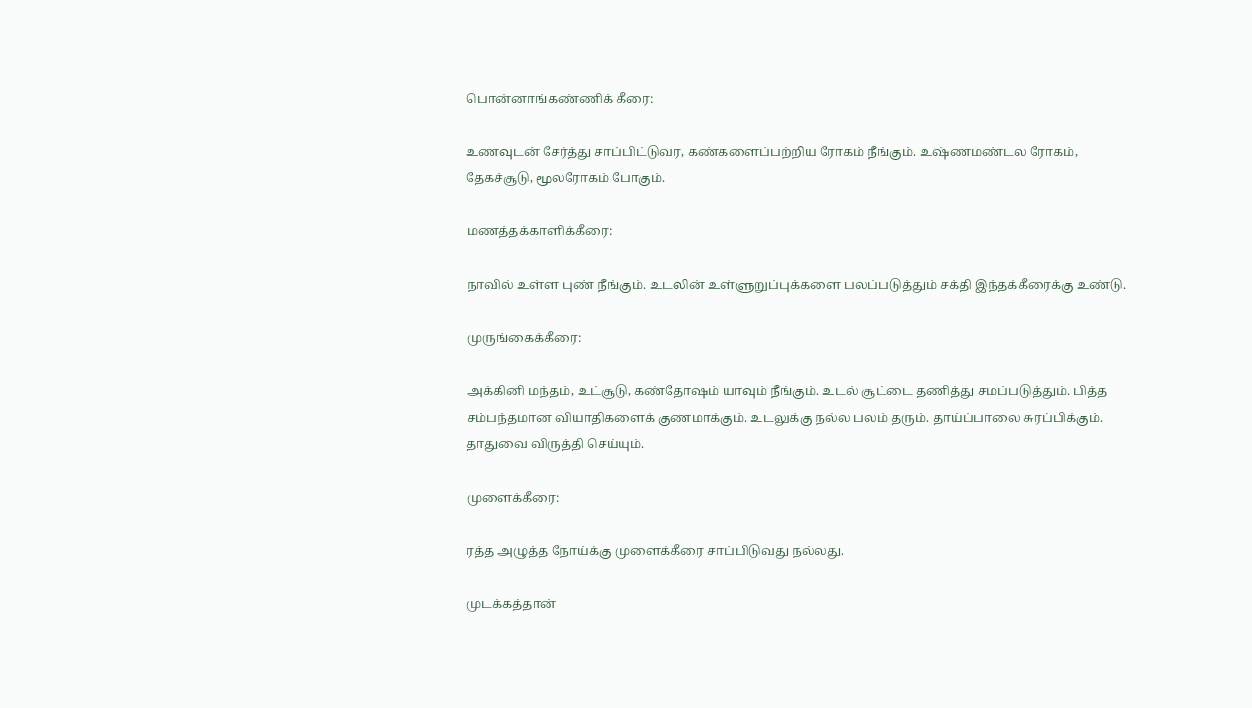பொன்னாங்கண்ணிக் கீரை:

உணவுடன் சேர்த்து சாப்பிட்டுவர, கண்களைப்பற்றிய ரோகம் நீங்கும். உஷ்ணமண்டல ரோகம், தேகச்சூடு, மூலரோகம் போகும்.

மணத்தக்காளிக்கீரை:

நாவில் உள்ள புண் நீங்கும். உடலின் உள்ளுறுப்புக்களை பலப்படுத்தும் சக்தி இந்தக்கீரைக்கு உண்டு.

முருங்கைக்கீரை:

அக்கினி மந்தம், உட்சூடு, கண்தோஷம் யாவும் நீங்கும். உடல் சூட்டை தணித்து சமப்படுத்தும். பித்த சம்பந்தமான வியாதிகளைக் குணமாக்கும். உடலுக்கு நல்ல பலம் தரும். தாய்ப்பாலை சுரப்பிக்கும். தாதுவை விருத்தி செய்யும்.

முளைக்கீரை:

ரத்த அழுத்த நோய்க்கு முளைக்கீரை சாப்பிடுவது நல்லது.

முடக்கத்தான்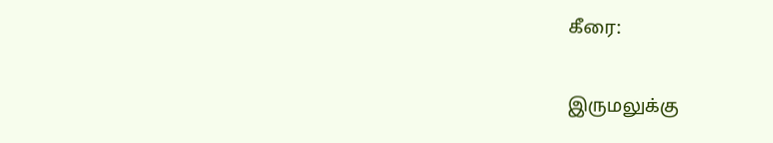கீரை:

இருமலுக்கு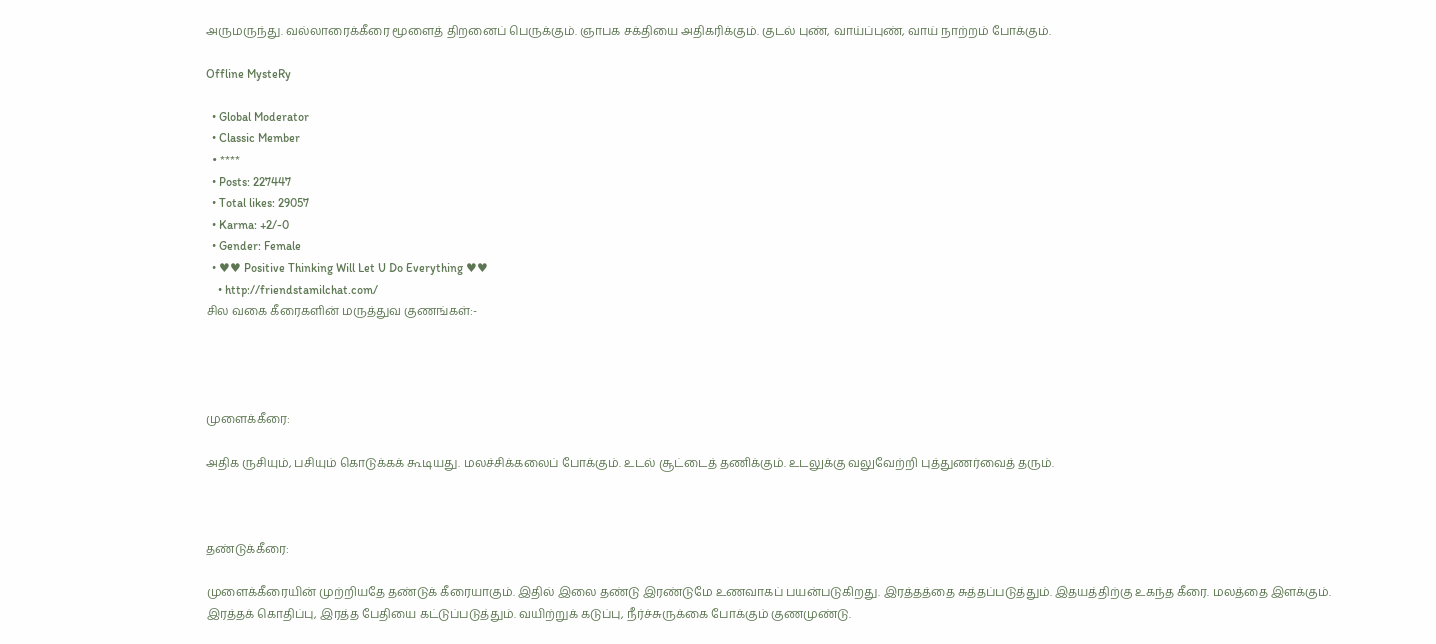அருமருந்து. வல்லாரைக்கீரை மூளைத் திறனைப் பெருக்கும். ஞாபக சக்தியை அதிகரிக்கும். குடல் புண், வாய்ப்புண், வாய் நாற்றம் போக்கும்.

Offline MysteRy

  • Global Moderator
  • Classic Member
  • ****
  • Posts: 227447
  • Total likes: 29057
  • Karma: +2/-0
  • Gender: Female
  • ♥♥ Positive Thinking Will Let U Do Everything ♥♥
    • http://friendstamilchat.com/
சில வகை கீரைகளின் மருத்துவ குணங்கள்:-




முளைக்கீரை:

அதிக ருசியும், பசியும் கொடுக்கக் கூடியது. மலச்சிக்கலைப் போக்கும். உடல் சூட்டைத் தணிக்கும். உடலுக்கு வலுவேற்றி புத்துணர்வைத் தரும்.



தண்டுக்கீரை:

முளைக்கீரையின் முற்றியதே தண்டுக் கீரையாகும். இதில் இலை தண்டு இரண்டுமே உணவாகப் பயன்படுகிறது. இரத்தத்தை சுத்தப்படுத்தும். இதயத்திற்கு உகந்த கீரை. மலத்தை இளக்கும். இரத்தக் கொதிப்பு, இரத்த பேதியை கட்டுப்படுத்தும். வயிற்றுக் கடுப்பு, நீர்ச்சுருக்கை போக்கும் குணமுண்டு.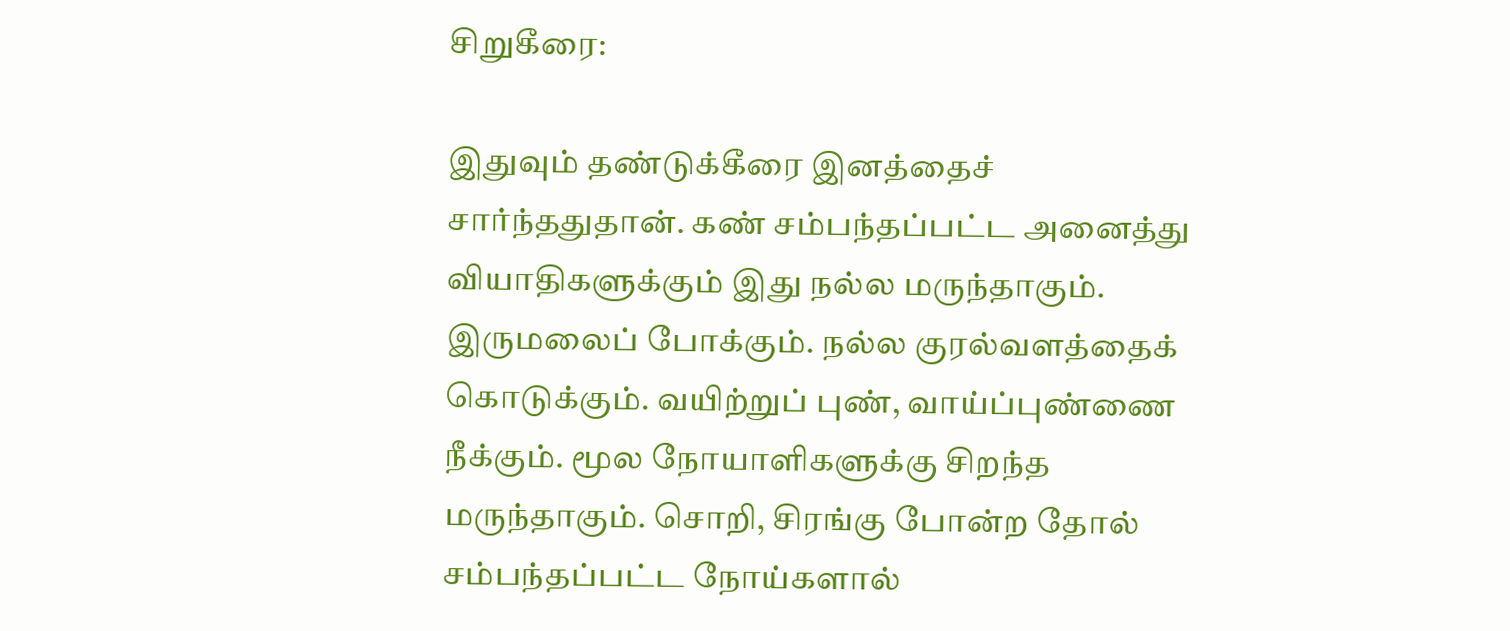சிறுகீரை:

இதுவும் தண்டுக்கீரை இனத்தைச் சார்ந்ததுதான். கண் சம்பந்தப்பட்ட அனைத்து வியாதிகளுக்கும் இது நல்ல மருந்தாகும். இருமலைப் போக்கும். நல்ல குரல்வளத்தைக் கொடுக்கும். வயிற்றுப் புண், வாய்ப்புண்ணை நீக்கும். மூல நோயாளிகளுக்கு சிறந்த மருந்தாகும். சொறி, சிரங்கு போன்ற தோல் சம்பந்தப்பட்ட நோய்களால்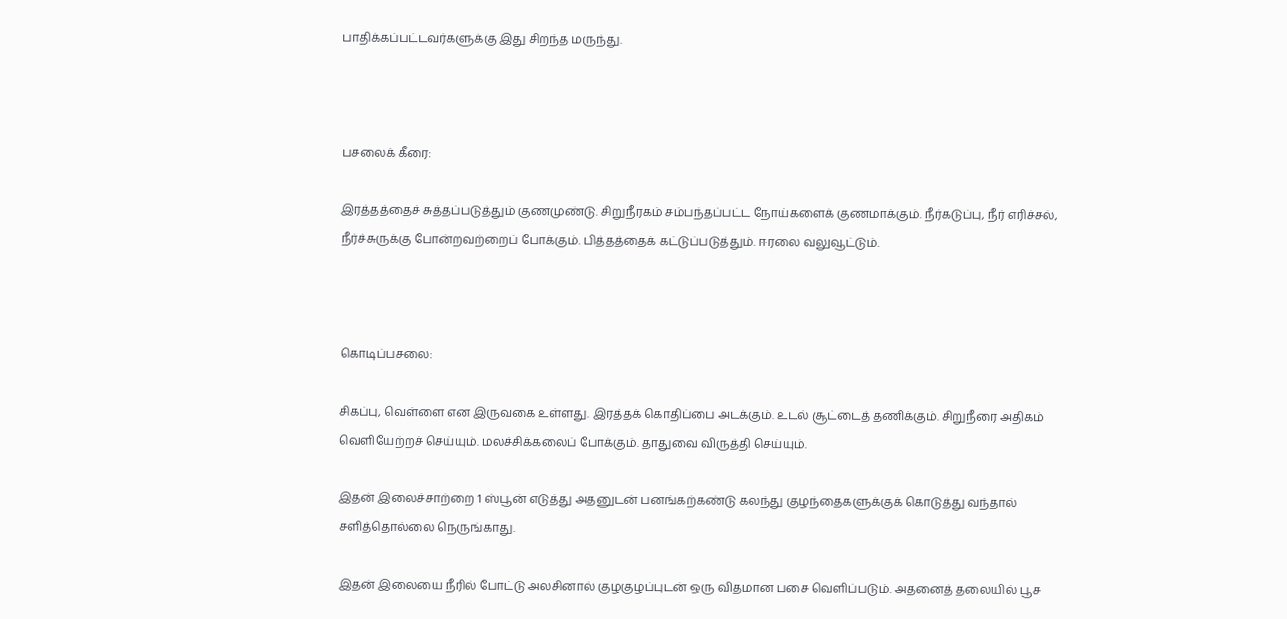பாதிக்கப்பட்டவர்களுக்கு இது சிறந்த மருந்து.



பசலைக் கீரை:

இரத்தத்தைச் சுத்தப்படுத்தும் குணமுண்டு. சிறுநீரகம் சம்பந்தப்பட்ட நோய்களைக் குணமாக்கும். நீர்கடுப்பு, நீர் எரிச்சல், நீர்ச்சுருக்கு போன்றவற்றைப் போக்கும். பித்தத்தைக் கட்டுப்படுத்தும். ஈரலை வலுவூட்டும்.



கொடிப்பசலை:

சிகப்பு, வெள்ளை என இருவகை உள்ளது. இரத்தக் கொதிப்பை அடக்கும். உடல் சூட்டைத் தணிக்கும். சிறுநீரை அதிகம் வெளியேற்றச் செய்யும். மலச்சிக்கலைப் போக்கும். தாதுவை விருத்தி செய்யும்.

இதன் இலைச்சாற்றை 1 ஸ்பூன் எடுத்து அதனுடன் பனங்கற்கண்டு கலந்து குழந்தைகளுக்குக் கொடுத்து வந்தால் சளித்தொல்லை நெருங்காது.

இதன் இலையை நீரில் போட்டு அலசினால் குழகுழப்புடன் ஒரு விதமான பசை வெளிப்படும். அதனைத் தலையில் பூச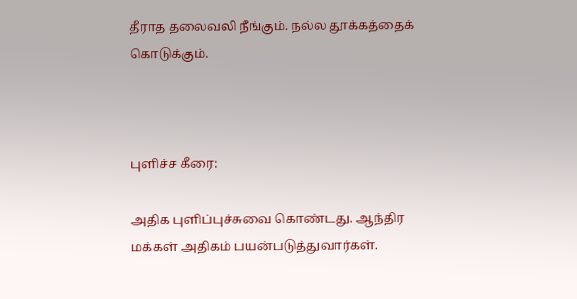தீராத தலைவலி நீங்கும். நல்ல தூக்கத்தைக் கொடுக்கும்.



புளிச்ச கீரை:

அதிக புளிப்புச்சுவை கொண்டது. ஆந்திர மக்கள் அதிகம் பயன்படுத்துவார்கள்.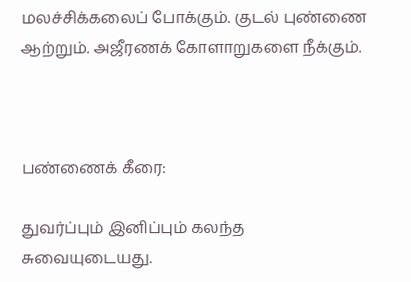மலச்சிக்கலைப் போக்கும். குடல் புண்ணை ஆற்றும். அஜீரணக் கோளாறுகளை நீக்கும்.



பண்ணைக் கீரை:

துவர்ப்பும் இனிப்பும் கலந்த சுவையுடையது.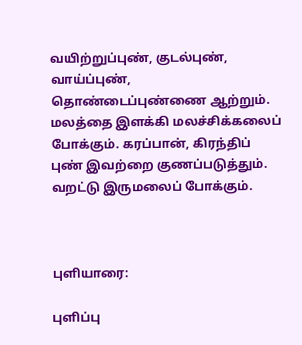வயிற்றுப்புண், குடல்புண், வாய்ப்புண், தொண்டைப்புண்ணை ஆற்றும். மலத்தை இளக்கி மலச்சிக்கலைப் போக்கும். கரப்பான், கிரந்திப் புண் இவற்றை குணப்படுத்தும். வறட்டு இருமலைப் போக்கும்.



புளியாரை:

புளிப்பு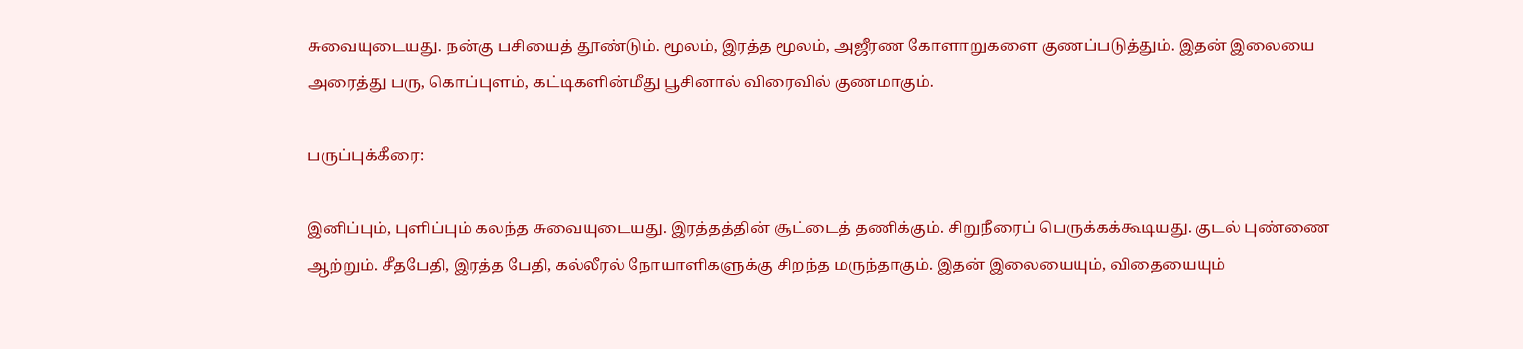சுவையுடையது. நன்கு பசியைத் தூண்டும். மூலம், இரத்த மூலம், அஜீரண கோளாறுகளை குணப்படுத்தும். இதன் இலையை அரைத்து பரு, கொப்புளம், கட்டிகளின்மீது பூசினால் விரைவில் குணமாகும்.

பருப்புக்கீரை:

இனிப்பும், புளிப்பும் கலந்த சுவையுடையது. இரத்தத்தின் சூட்டைத் தணிக்கும். சிறுநீரைப் பெருக்கக்கூடியது. குடல் புண்ணை ஆற்றும். சீதபேதி, இரத்த பேதி, கல்லீரல் நோயாளிகளுக்கு சிறந்த மருந்தாகும். இதன் இலையையும், விதையையும்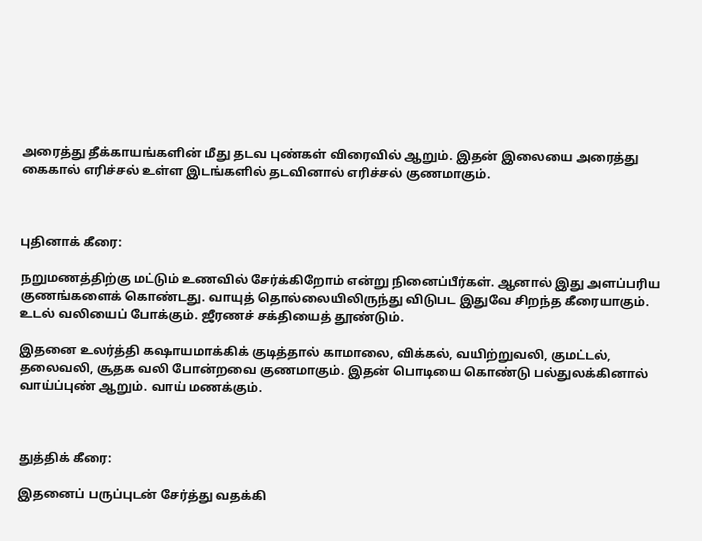அரைத்து தீக்காயங்களின் மீது தடவ புண்கள் விரைவில் ஆறும். இதன் இலையை அரைத்து கைகால் எரிச்சல் உள்ள இடங்களில் தடவினால் எரிச்சல் குணமாகும்.



புதினாக் கீரை:

நறுமணத்திற்கு மட்டும் உணவில் சேர்க்கிறோம் என்று நினைப்பீர்கள். ஆனால் இது அளப்பரிய குணங்களைக் கொண்டது. வாயுத் தொல்லையிலிருந்து விடுபட இதுவே சிறந்த கீரையாகும். உடல் வலியைப் போக்கும். ஜீரணச் சக்தியைத் தூண்டும்.

இதனை உலர்த்தி கஷாயமாக்கிக் குடித்தால் காமாலை, விக்கல், வயிற்றுவலி, குமட்டல், தலைவலி, சூதக வலி போன்றவை குணமாகும். இதன் பொடியை கொண்டு பல்துலக்கினால் வாய்ப்புண் ஆறும். வாய் மணக்கும்.



துத்திக் கீரை:

இதனைப் பருப்புடன் சேர்த்து வதக்கி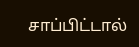சாப்பிட்டால்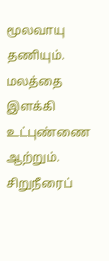மூலவாயு தணியும். மலத்தை இளக்கி உட்புண்ணை ஆற்றும். சிறுநீரைப்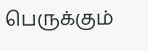பெருக்கும்